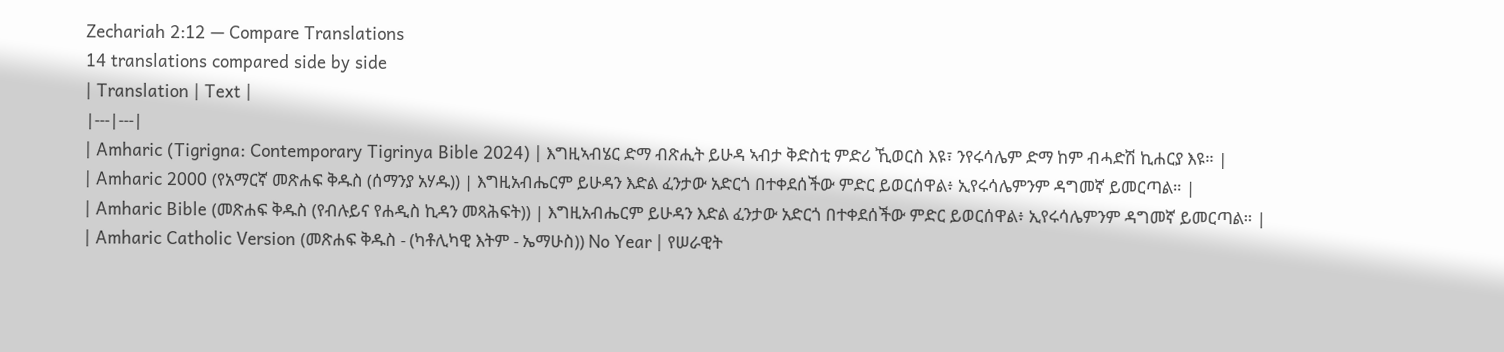Zechariah 2:12 — Compare Translations
14 translations compared side by side
| Translation | Text |
|---|---|
| Amharic (Tigrigna: Contemporary Tigrinya Bible 2024) | እግዚኣብሄር ድማ ብጽሒት ይሁዳ ኣብታ ቅድስቲ ምድሪ ኺወርስ እዩ፣ ንየሩሳሌም ድማ ከም ብሓድሽ ኪሐርያ እዩ። |
| Amharic 2000 (የአማርኛ መጽሐፍ ቅዱስ (ሰማንያ አሃዱ)) | እግዚአብሔርም ይሁዳን እድል ፈንታው አድርጎ በተቀደሰችው ምድር ይወርሰዋል፥ ኢየሩሳሌምንም ዳግመኛ ይመርጣል። |
| Amharic Bible (መጽሐፍ ቅዱስ (የብሉይና የሐዲስ ኪዳን መጻሕፍት)) | እግዚአብሔርም ይሁዳን እድል ፈንታው አድርጎ በተቀደሰችው ምድር ይወርሰዋል፥ ኢየሩሳሌምንም ዳግመኛ ይመርጣል። |
| Amharic Catholic Version (መጽሐፍ ቅዱስ - (ካቶሊካዊ እትም - ኤማሁስ)) No Year | የሠራዊት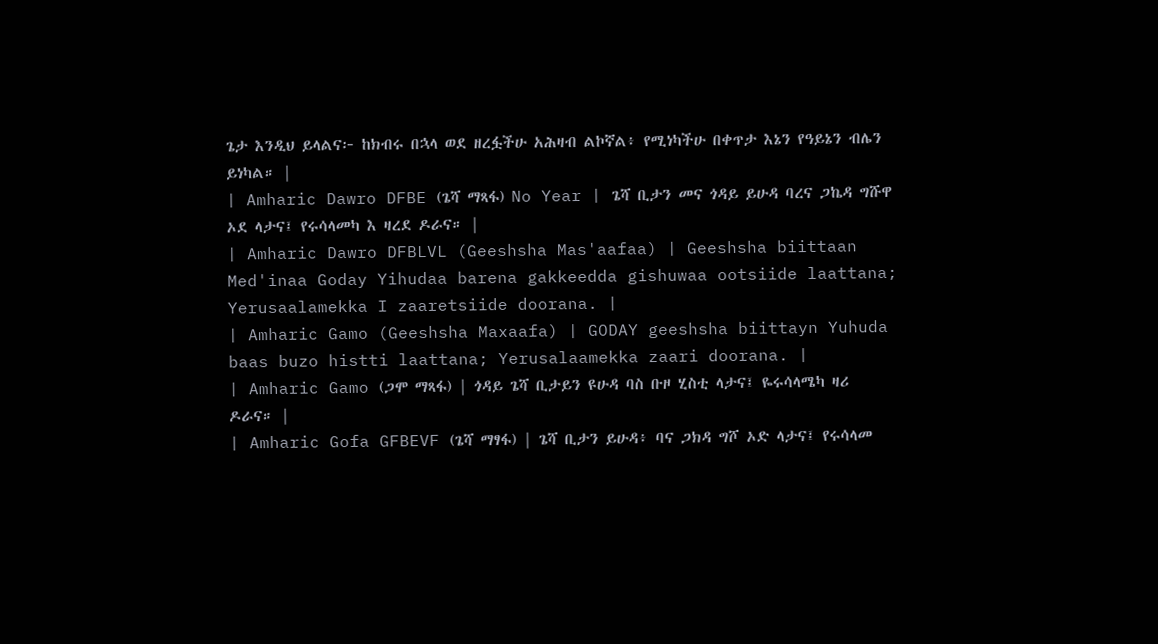ጌታ እንዲህ ይላልና፦ ከክብሩ በኋላ ወደ ዘረፏችሁ አሕዛብ ልኮኛል፥ የሚነካችሁ በቀጥታ እኔን የዓይኔን ብሌን ይነካል። |
| Amharic Dawro DFBE (ጌሻ ማጻፋ) No Year | ጌሻ ቢታን መና ጎዳይ ይሁዳ ባረና ጋኬዳ ግሹዋ ኦደ ላታና፤ የሩሳላመካ እ ዛረደ ዶራና። |
| Amharic Dawro DFBLVL (Geeshsha Mas'aafaa) | Geeshsha biittaan Med'inaa Goday Yihudaa barena gakkeedda gishuwaa ootsiide laattana; Yerusaalamekka I zaaretsiide doorana. |
| Amharic Gamo (Geeshsha Maxaafa) | GODAY geeshsha biittayn Yuhuda baas buzo histti laattana; Yerusalaamekka zaari doorana. |
| Amharic Gamo (ጋሞ ማጻፋ) | ጎዳይ ጌሻ ቢታይን ዩሁዳ ባስ ቡዞ ሂስቲ ላታና፤ ዬሩሳላሜካ ዛሪ ዶራና። |
| Amharic Gofa GFBEVF (ጌሻ ማፃፋ) | ጌሻ ቢታን ይሁዳ፥ ባና ጋክዳ ግሾ ኦድ ላታና፤ የሩሳላመ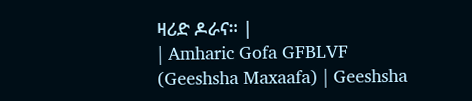ዛሪድ ዶራና። |
| Amharic Gofa GFBLVF (Geeshsha Maxaafa) | Geeshsha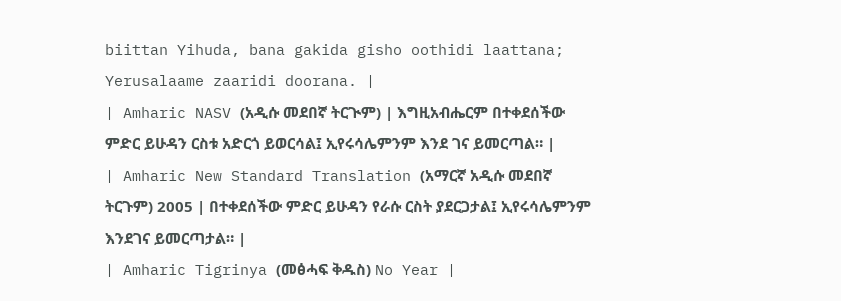biittan Yihuda, bana gakida gisho oothidi laattana; Yerusalaame zaaridi doorana. |
| Amharic NASV (አዲሱ መደበኛ ትርጒም) | እግዚአብሔርም በተቀደሰችው ምድር ይሁዳን ርስቱ አድርጎ ይወርሳል፤ ኢየሩሳሌምንም እንደ ገና ይመርጣል። |
| Amharic New Standard Translation (አማርኛ አዲሱ መደበኛ ትርጉም) 2005 | በተቀደሰችው ምድር ይሁዳን የራሱ ርስት ያደርጋታል፤ ኢየሩሳሌምንም እንደገና ይመርጣታል። |
| Amharic Tigrinya (መፅሓፍ ቅዱስ) No Year |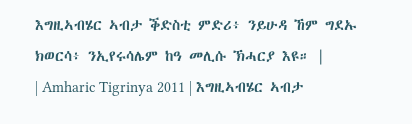እግዚኣብሄር ኣብታ ቕድስቲ ምድሪ፥ ንይሁዳ ኸም ግደኡ ክወርሳ፥ ንኢየሩሳሌም ከዓ መሊሱ ኽሓርያ እዩ። |
| Amharic Tigrinya 2011 | እግዚኣብሄር ኣብታ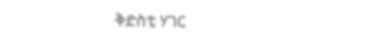ቅድስቲ ሃገር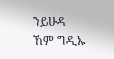ንይሁዳ ኸም ግዲኡ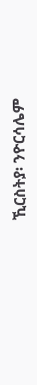ኺርስትያ፡ ንዮርሳሌም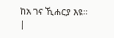ከአ ገና ኺሐርያ እዩ። |